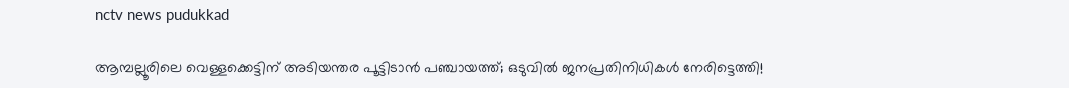nctv news pudukkad

ആമ്പല്ലൂരിലെ വെള്ളക്കെട്ടിന് അടിയന്തര പൂട്ടിടാൻ പഞ്ചായത്ത്; ഒടുവിൽ ജനപ്രതിനിധികൾ നേരിട്ടെത്തി!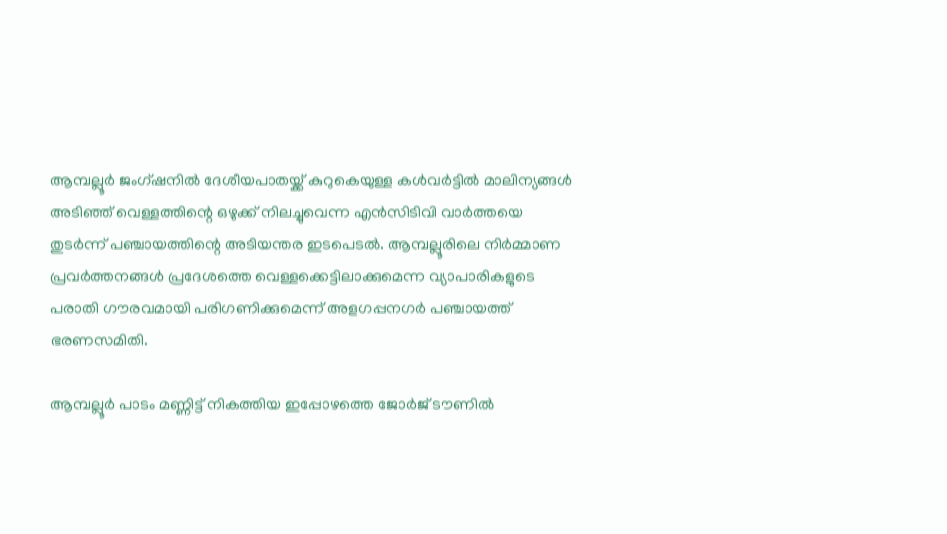ആമ്പല്ലൂര്‍ ജംഗ്ഷനില്‍ ദേശീയപാതയ്ക്ക് കുറുകെയുള്ള കള്‍വര്‍ട്ടില്‍ മാലിന്യങ്ങള്‍ അടിഞ്ഞ് വെള്ളത്തിന്റെ ഒഴുക്ക് നിലച്ചുവെന്ന എന്‍സിടിവി വാര്‍ത്തയെ തുടര്‍ന്ന് പഞ്ചായത്തിന്റെ അടിയന്തര ഇടപെടല്‍. ആമ്പല്ലൂരിലെ നിര്‍മ്മാണ പ്രവര്‍ത്തനങ്ങള്‍ പ്രദേശത്തെ വെള്ളക്കെട്ടിലാക്കുമെന്ന വ്യാപാരികളുടെ പരാതി ഗൗരവമായി പരിഗണിക്കുമെന്ന് അളഗപ്പനഗര്‍ പഞ്ചായത്ത് ഭരണസമിതി.

ആമ്പല്ലൂര്‍ പാടം മണ്ണിട്ട് നികത്തിയ ഇപ്പോഴത്തെ ജോര്‍ജ് ടൗണില്‍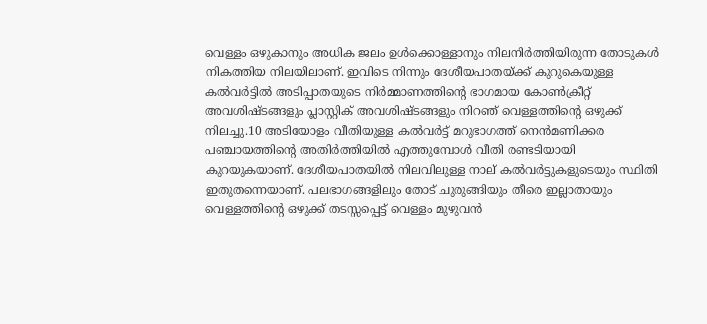വെള്ളം ഒഴുകാനും അധിക ജലം ഉള്‍ക്കൊള്ളാനും നിലനിര്‍ത്തിയിരുന്ന തോടുകള്‍ നികത്തിയ നിലയിലാണ്. ഇവിടെ നിന്നും ദേശീയപാതയ്ക്ക് കുറുകെയുള്ള കല്‍വര്‍ട്ടില്‍ അടിപ്പാതയുടെ നിര്‍മ്മാണത്തിന്റെ ഭാഗമായ കോണ്‍ക്രീറ്റ് അവശിഷ്ടങ്ങളും പ്ലാസ്റ്റിക് അവശിഷ്ടങ്ങളും നിറഞ് വെള്ളത്തിന്റെ ഒഴുക്ക് നിലച്ചു.10 അടിയോളം വീതിയുള്ള കല്‍വര്‍ട്ട് മറുഭാഗത്ത് നെന്‍മണിക്കര പഞ്ചായത്തിന്റെ അതിര്‍ത്തിയില്‍ എത്തുമ്പോള്‍ വീതി രണ്ടടിയായി കുറയുകയാണ്. ദേശീയപാതയില്‍ നിലവിലുള്ള നാല് കല്‍വര്‍ട്ടുകളുടെയും സ്ഥിതി ഇതുതന്നെയാണ്. പലഭാഗങ്ങളിലും തോട് ചുരുങ്ങിയും തീരെ ഇല്ലാതായും വെള്ളത്തിന്റെ ഒഴുക്ക് തടസ്സപ്പെട്ട് വെള്ളം മുഴുവന്‍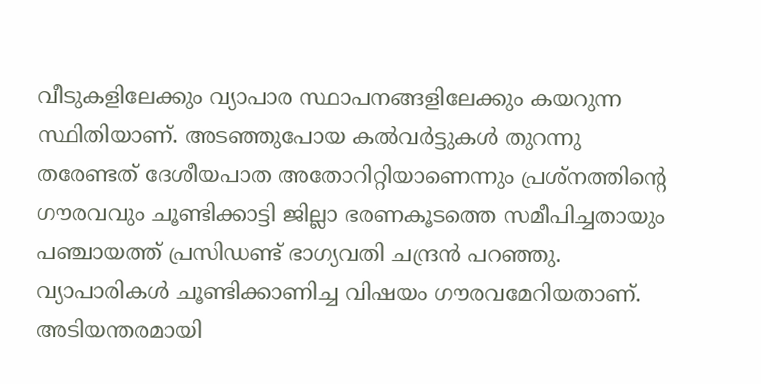വീടുകളിലേക്കും വ്യാപാര സ്ഥാപനങ്ങളിലേക്കും കയറുന്ന സ്ഥിതിയാണ്. അടഞ്ഞുപോയ കല്‍വര്‍ട്ടുകള്‍ തുറന്നു തരേണ്ടത് ദേശീയപാത അതോറിറ്റിയാണെന്നും പ്രശ്‌നത്തിന്റെ ഗൗരവവും ചൂണ്ടിക്കാട്ടി ജില്ലാ ഭരണകൂടത്തെ സമീപിച്ചതായും പഞ്ചായത്ത് പ്രസിഡണ്ട് ഭാഗ്യവതി ചന്ദ്രന്‍ പറഞ്ഞു. വ്യാപാരികള്‍ ചൂണ്ടിക്കാണിച്ച വിഷയം ഗൗരവമേറിയതാണ്. അടിയന്തരമായി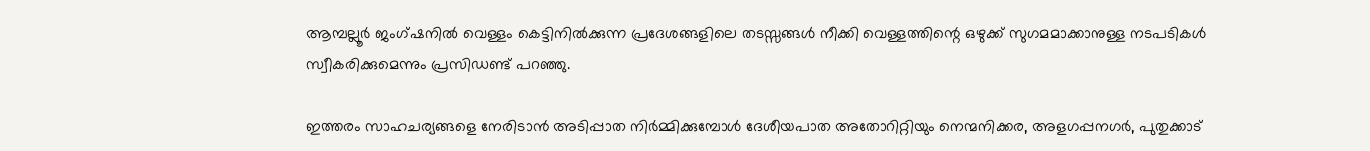ആമ്പല്ലൂര്‍ ജംഗ്ഷനില്‍ വെള്ളം കെട്ടിനില്‍ക്കുന്ന പ്രദേശങ്ങളിലെ തടസ്സങ്ങള്‍ നീക്കി വെള്ളത്തിന്റെ ഒഴുക്ക് സുഗമമാക്കാനുള്ള നടപടികള്‍ സ്വീകരിക്കുമെന്നും പ്രസിഡണ്ട് പറഞ്ഞു.

ഇത്തരം സാഹചര്യങ്ങളെ നേരിടാന്‍ അടിപ്പാത നിര്‍മ്മിക്കുമ്പോള്‍ ദേശീയപാത അതോറിറ്റിയും നെന്മനിക്കര, അളഗപ്പനഗര്‍, പുതുക്കാട്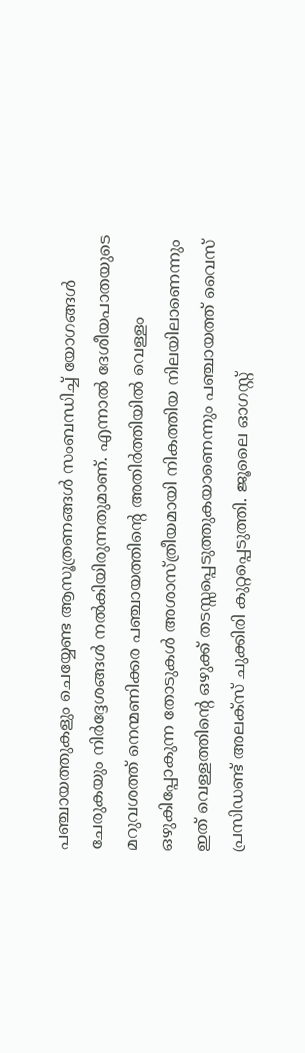പഞ്ചായത്തുകളും ചെയ്യേണ്ട ആസൂത്രണങ്ങള്‍ സംബന്ധിച്ച് യോഗങ്ങള്‍ ചേരുകയും നിര്‍ദ്ദേശങ്ങള്‍ നല്‍കിയിരുന്നതുമാണ്. എന്നാല്‍ ദേശീയപാതയുടെ മറുവശത്ത് നെന്മണിക്കര പഞ്ചായത്തിന്റെ അതിര്‍ത്തിയില്‍ വെള്ളം ഒഴുകിപ്പോകുന്ന തോടുകള്‍ അശാസ്ത്രീയമായി നികത്തിയ നിലയിലാണെന്നും ഇത് വെള്ളത്തിന്റെ ഒഴുക്ക് തടസ്സപ്പെടുത്തുകയാണെന്നും പഞ്ചായത്ത് വൈസ് പ്രസിഡണ്ട് അലക്‌സ് ചുക്കിരി കുറ്റപ്പെടുത്തി. ജൂലൈ ഓഗസ്റ്റ്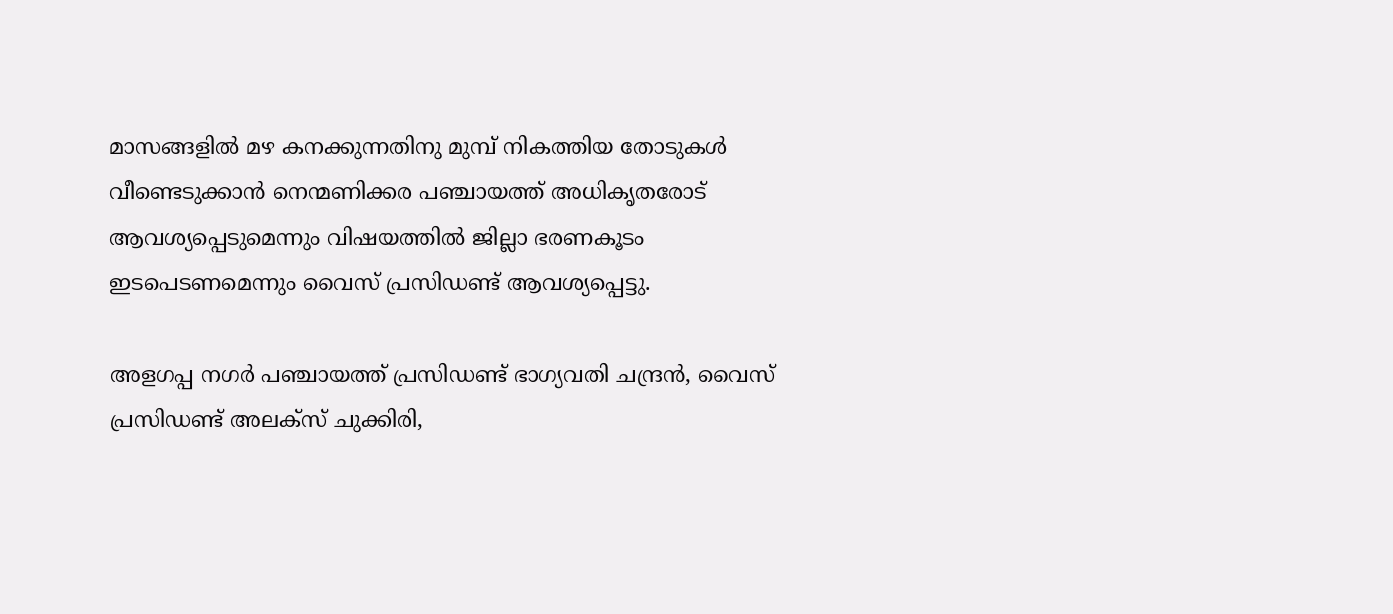മാസങ്ങളില്‍ മഴ കനക്കുന്നതിനു മുമ്പ് നികത്തിയ തോടുകള്‍ വീണ്ടെടുക്കാന്‍ നെന്മണിക്കര പഞ്ചായത്ത് അധികൃതരോട് ആവശ്യപ്പെടുമെന്നും വിഷയത്തില്‍ ജില്ലാ ഭരണകൂടം ഇടപെടണമെന്നും വൈസ് പ്രസിഡണ്ട് ആവശ്യപ്പെട്ടു.

അളഗപ്പ നഗര്‍ പഞ്ചായത്ത് പ്രസിഡണ്ട് ഭാഗ്യവതി ചന്ദ്രന്‍, വൈസ് പ്രസിഡണ്ട് അലക്‌സ് ചുക്കിരി,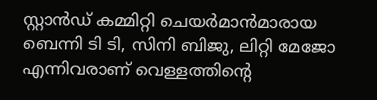സ്റ്റാന്‍ഡ് കമ്മിറ്റി ചെയര്‍മാന്‍മാരായ ബെന്നി ടി ടി, സിനി ബിജു, ലിറ്റി മേജോ എന്നിവരാണ് വെള്ളത്തിന്റെ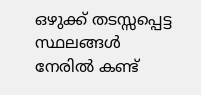ഒഴുക്ക് തടസ്സപ്പെട്ട സ്ഥലങ്ങള്‍ നേരില്‍ കണ്ട്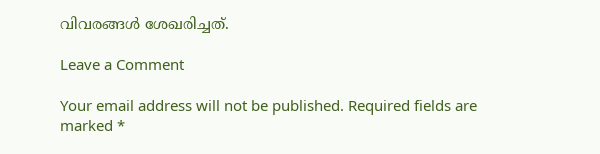വിവരങ്ങള്‍ ശേഖരിച്ചത്.

Leave a Comment

Your email address will not be published. Required fields are marked *